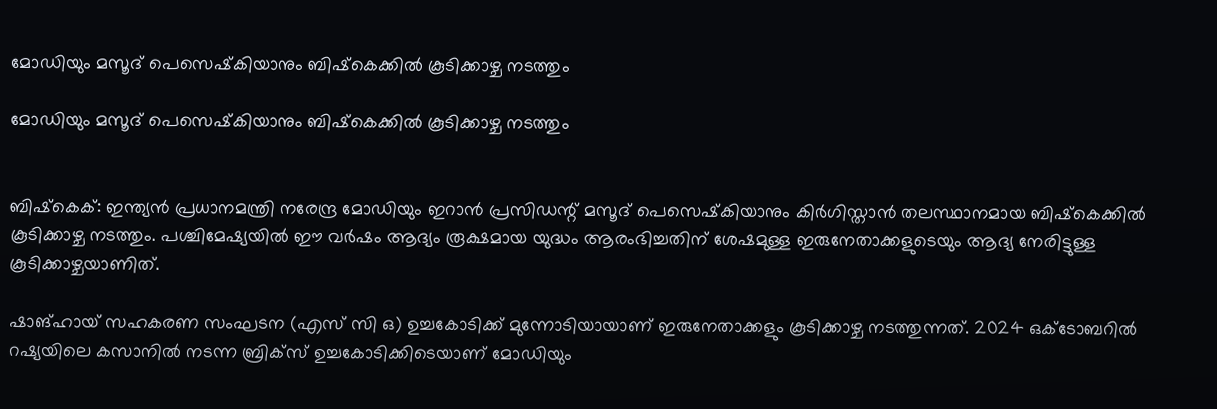മോഡിയും മസൂദ് പെസെഷ്‌കിയാനും ബിഷ്‌കെക്കില്‍ കൂടിക്കാഴ്ച നടത്തും

മോഡിയും മസൂദ് പെസെഷ്‌കിയാനും ബിഷ്‌കെക്കില്‍ കൂടിക്കാഴ്ച നടത്തും


ബിഷ്‌കെക്: ഇന്ത്യന്‍ പ്രധാനമന്ത്രി നരേന്ദ്ര മോഡിയും ഇറാന്‍ പ്രസിഡന്റ് മസൂദ് പെസെഷ്‌കിയാനും കിര്‍ഗിസ്താന്‍ തലസ്ഥാനമായ ബിഷ്‌കെക്കില്‍ കൂടിക്കാഴ്ച നടത്തും. പശ്ചിമേഷ്യയില്‍ ഈ വര്‍ഷം ആദ്യം രൂക്ഷമായ യുദ്ധം ആരംഭിച്ചതിന് ശേഷമുള്ള ഇരുനേതാക്കളുടെയും ആദ്യ നേരിട്ടുള്ള കൂടിക്കാഴ്ചയാണിത്.

ഷാങ്ഹായ് സഹകരണ സംഘടന (എസ് സി ഒ) ഉച്ചകോടിക്ക് മുന്നോടിയായാണ് ഇരുനേതാക്കളും കൂടിക്കാഴ്ച നടത്തുന്നത്. 2024 ഒക്ടോബറില്‍ റഷ്യയിലെ കസാനില്‍ നടന്ന ബ്രിക്‌സ് ഉച്ചകോടിക്കിടെയാണ് മോഡിയും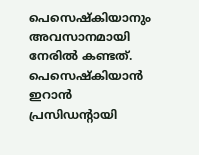പെസെഷ്‌കിയാനും അവസാനമായി നേരില്‍ കണ്ടത്. പെസെഷ്‌കിയാന്‍ ഇറാന്‍ പ്രസിഡന്റായി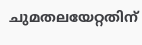ചുമതലയേറ്റതിന്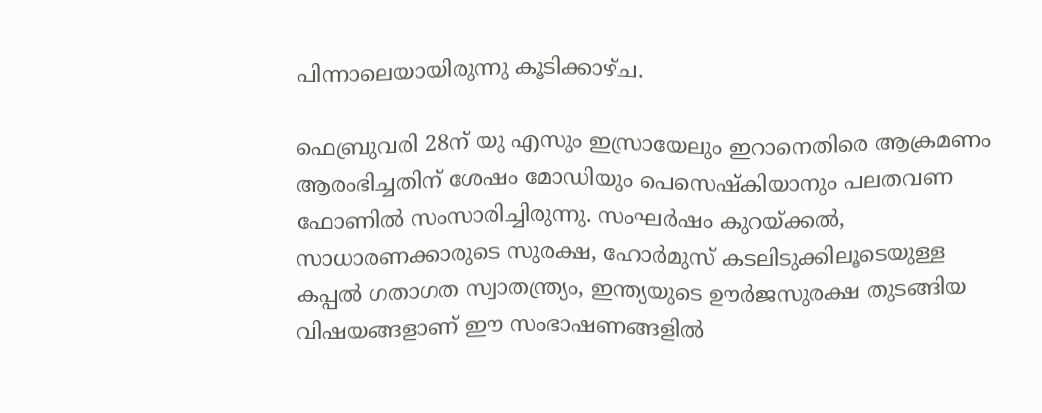പിന്നാലെയായിരുന്നു കൂടിക്കാഴ്ച.

ഫെബ്രുവരി 28ന് യു എസും ഇസ്രായേലും ഇറാനെതിരെ ആക്രമണം ആരംഭിച്ചതിന് ശേഷം മോഡിയും പെസെഷ്‌കിയാനും പലതവണ ഫോണില്‍ സംസാരിച്ചിരുന്നു. സംഘര്‍ഷം കുറയ്ക്കല്‍, സാധാരണക്കാരുടെ സുരക്ഷ, ഹോര്‍മുസ് കടലിടുക്കിലൂടെയുള്ള കപ്പല്‍ ഗതാഗത സ്വാതന്ത്ര്യം, ഇന്ത്യയുടെ ഊര്‍ജസുരക്ഷ തുടങ്ങിയ വിഷയങ്ങളാണ് ഈ സംഭാഷണങ്ങളില്‍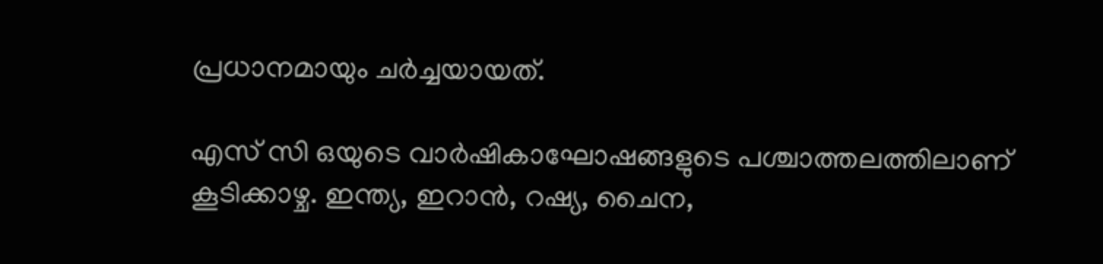പ്രധാനമായും ചര്‍ച്ചയായത്.

എസ് സി ഒയുടെ വാര്‍ഷികാഘോഷങ്ങളുടെ പശ്ചാത്തലത്തിലാണ് കൂടിക്കാഴ്ച. ഇന്ത്യ, ഇറാന്‍, റഷ്യ, ചൈന,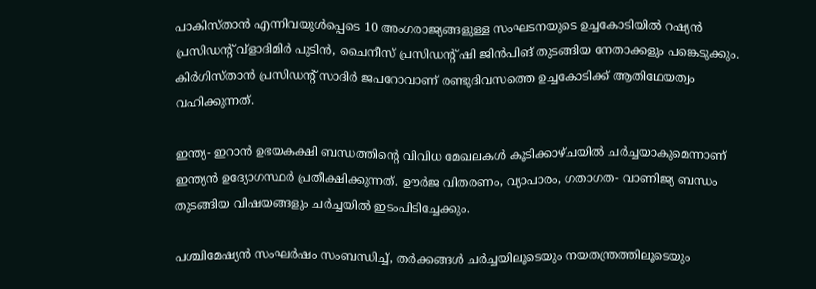പാകിസ്താന്‍ എന്നിവയുള്‍പ്പെടെ 10 അംഗരാജ്യങ്ങളുള്ള സംഘടനയുടെ ഉച്ചകോടിയില്‍ റഷ്യന്‍ പ്രസിഡന്റ് വ്‌ളാദിമിര്‍ പുടിന്‍, ചൈനീസ് പ്രസിഡന്റ് ഷി ജിന്‍പിങ് തുടങ്ങിയ നേതാക്കളും പങ്കെടുക്കും. കിര്‍ഗിസ്താന്‍ പ്രസിഡന്റ് സാദിര്‍ ജപറോവാണ് രണ്ടുദിവസത്തെ ഉച്ചകോടിക്ക് ആതിഥേയത്വം വഹിക്കുന്നത്.

ഇന്ത്യ- ഇറാന്‍ ഉഭയകക്ഷി ബന്ധത്തിന്റെ വിവിധ മേഖലകള്‍ കൂടിക്കാഴ്ചയില്‍ ചര്‍ച്ചയാകുമെന്നാണ് ഇന്ത്യന്‍ ഉദ്യോഗസ്ഥര്‍ പ്രതീക്ഷിക്കുന്നത്. ഊര്‍ജ വിതരണം, വ്യാപാരം, ഗതാഗത- വാണിജ്യ ബന്ധം തുടങ്ങിയ വിഷയങ്ങളും ചര്‍ച്ചയില്‍ ഇടംപിടിച്ചേക്കും.

പശ്ചിമേഷ്യന്‍ സംഘര്‍ഷം സംബന്ധിച്ച്, തര്‍ക്കങ്ങള്‍ ചര്‍ച്ചയിലൂടെയും നയതന്ത്രത്തിലൂടെയും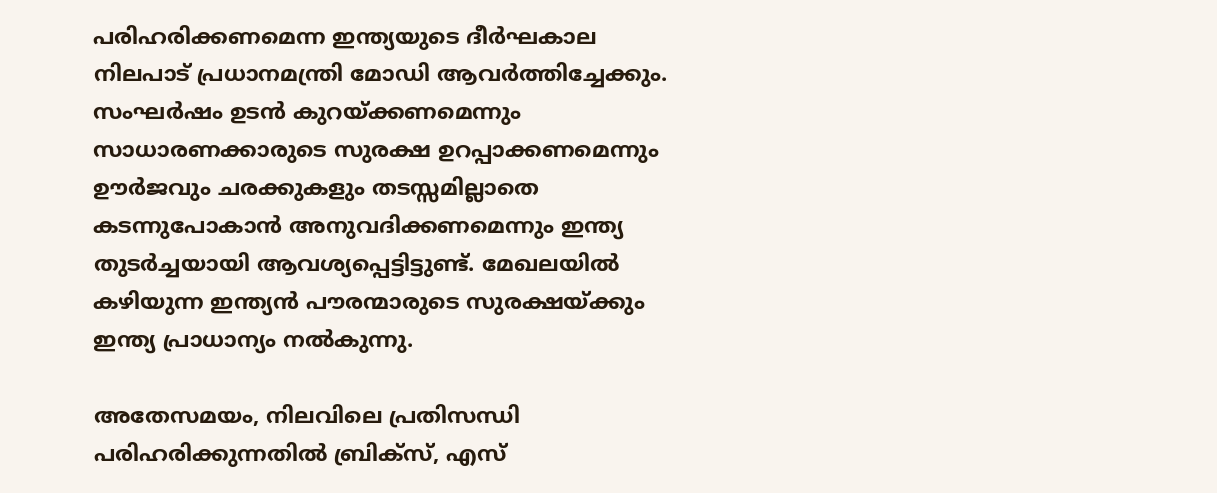പരിഹരിക്കണമെന്ന ഇന്ത്യയുടെ ദീര്‍ഘകാല നിലപാട് പ്രധാനമന്ത്രി മോഡി ആവര്‍ത്തിച്ചേക്കും. സംഘര്‍ഷം ഉടന്‍ കുറയ്ക്കണമെന്നും സാധാരണക്കാരുടെ സുരക്ഷ ഉറപ്പാക്കണമെന്നും ഊര്‍ജവും ചരക്കുകളും തടസ്സമില്ലാതെ കടന്നുപോകാന്‍ അനുവദിക്കണമെന്നും ഇന്ത്യ തുടര്‍ച്ചയായി ആവശ്യപ്പെട്ടിട്ടുണ്ട്. മേഖലയില്‍ കഴിയുന്ന ഇന്ത്യന്‍ പൗരന്മാരുടെ സുരക്ഷയ്ക്കും ഇന്ത്യ പ്രാധാന്യം നല്‍കുന്നു.

അതേസമയം, നിലവിലെ പ്രതിസന്ധി പരിഹരിക്കുന്നതില്‍ ബ്രിക്‌സ്, എസ്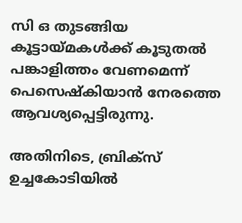സി ഒ തുടങ്ങിയ കൂട്ടായ്മകള്‍ക്ക് കൂടുതല്‍ പങ്കാളിത്തം വേണമെന്ന് പെസെഷ്‌കിയാന്‍ നേരത്തെ ആവശ്യപ്പെട്ടിരുന്നു.

അതിനിടെ, ബ്രിക്‌സ് ഉച്ചകോടിയില്‍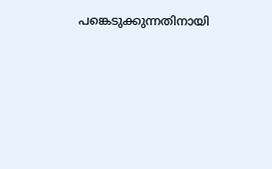പങ്കെടുക്കുന്നതിനായി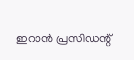ഇറാന്‍ പ്രസിഡന്റ്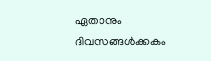ഏതാനും ദിവസങ്ങള്‍ക്കകം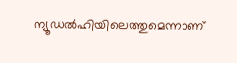ന്യൂഡല്‍ഹിയിലെത്തുമെന്നാണ്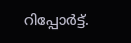റിപ്പോര്‍ട്ട്.